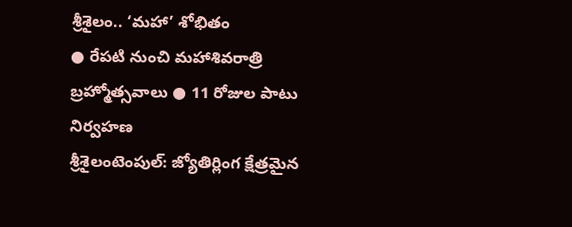శ్రీశైలం.. ‘మహా’ శోభితం
● రేపటి నుంచి మహాశివరాత్రి బ్రహ్మోత్సవాలు ● 11 రోజుల పాటు నిర్వహణ
శ్రీశైలంటెంపుల్: జ్యోతిర్లింగ క్షేత్రమైన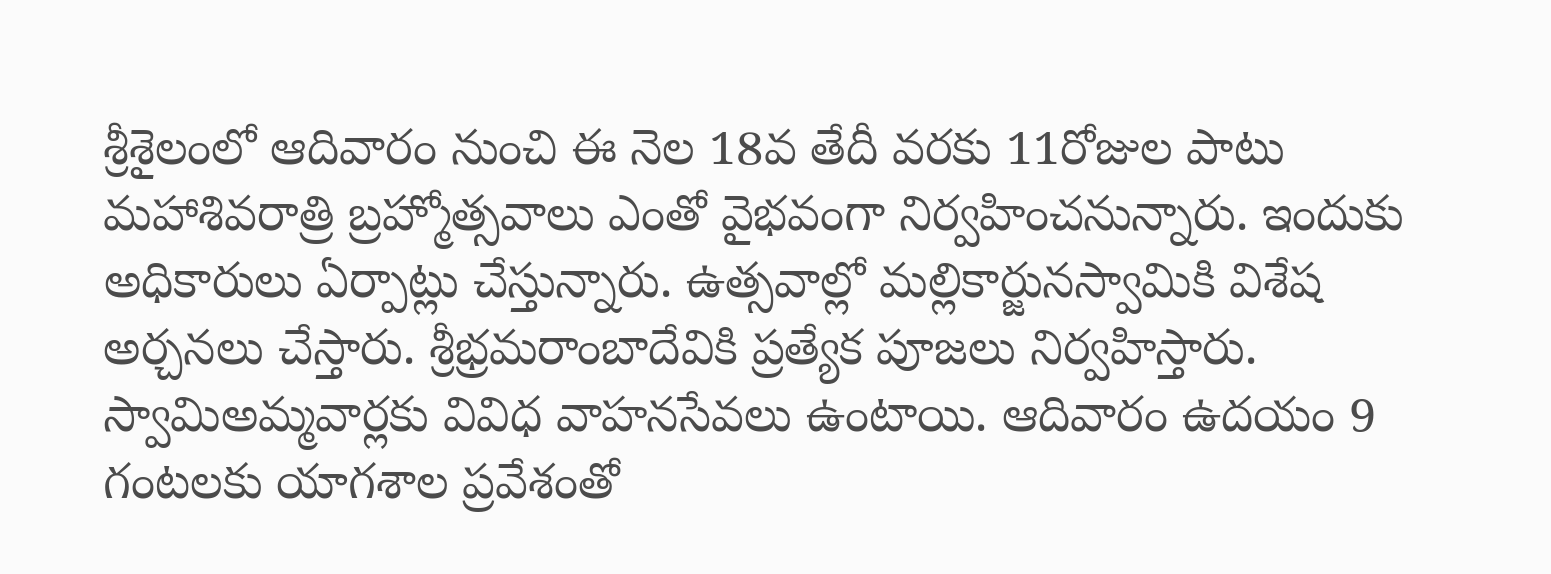శ్రీశైలంలో ఆదివారం నుంచి ఈ నెల 18వ తేదీ వరకు 11రోజుల పాటు మహాశివరాత్రి బ్రహ్మోత్సవాలు ఎంతో వైభవంగా నిర్వహించనున్నారు. ఇందుకు అధికారులు ఏర్పాట్లు చేస్తున్నారు. ఉత్సవాల్లో మల్లికార్జునస్వామికి విశేష అర్చనలు చేస్తారు. శ్రీభ్రమరాంబాదేవికి ప్రత్యేక పూజలు నిర్వహిస్తారు. స్వామిఅమ్మవార్లకు వివిధ వాహనసేవలు ఉంటాయి. ఆదివారం ఉదయం 9 గంటలకు యాగశాల ప్రవేశంతో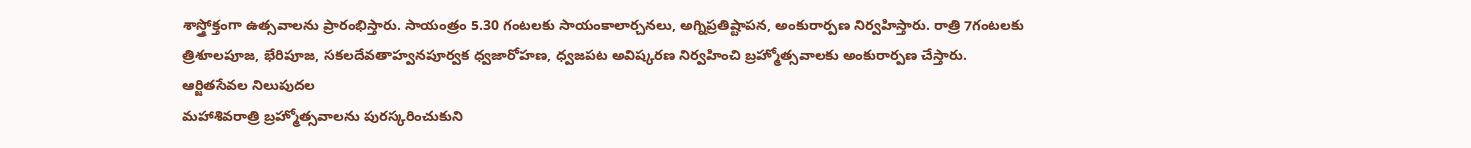శాస్త్రోక్తంగా ఉత్సవాలను ప్రారంభిస్తారు. సాయంత్రం 5.30 గంటలకు సాయంకాలార్చనలు, అగ్నిప్రతిష్టాపన, అంకురార్పణ నిర్వహిస్తారు. రాత్రి 7గంటలకు త్రిశూలపూజ, భేరిపూజ, సకలదేవతాహ్వనపూర్వక ధ్వజారోహణ, ధ్వజపట అవిష్కరణ నిర్వహించి బ్రహ్మోత్సవాలకు అంకురార్పణ చేస్తారు.
ఆర్జితసేవల నిలుపుదల
మహాశివరాత్రి బ్రహ్మోత్సవాలను పురస్కరించుకుని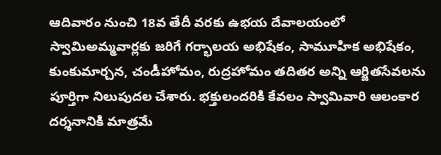ఆదివారం నుంచి 18వ తేదీ వరకు ఉభయ దేవాలయంలో స్వామిఅమ్మవార్లకు జరిగే గర్భాలయ అభిషేకం, సామూహిక అభిషేకం, కుంకుమార్చన, చండీహోమం, రుద్రహోమం తదితర అన్ని ఆర్జితసేవలను పూర్తిగా నిలుపుదల చేశారు. భక్తులందరికి కేవలం స్వామివారి ఆలంకార దర్శనానికి మాత్రమే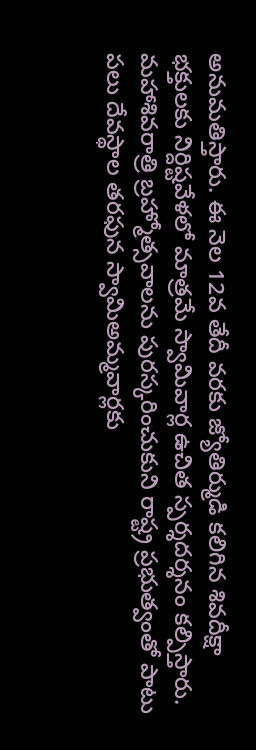అనుమతిస్తారు. ఈ నెల 12వ తేదీ వరకు జ్యోతిర్ముడి కలిగిన శివదీక్షా భక్తులకు నిర్దిష్టవేళలో మాత్రమే స్వామివార్ల ఉచిత స్పర్శదర్శనం కల్పిస్తారు. మహాశివరాత్రి బ్రహ్మోత్సవాలను పురస్కరించుకుని రాష్ట్ర ప్రభుత్వంతో పాటు పలు దేవస్థాల తరఫున స్వామిఅమ్మవార్లకు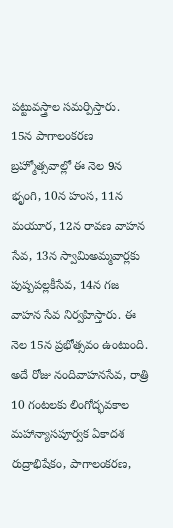పట్టువస్త్రాల సమర్పిస్తారు.
15న పాగాలంకరణ
బ్రహ్మోత్సవాల్లో ఈ నెల 9న భృంగి, 10న హంస, 11న మయూర, 12న రావణ వాహన సేవ, 13న స్వామిఅమ్మవార్లకు పుష్పపల్లకీసేవ, 14న గజ వాహన సేవ నిర్వహిస్తారు. ఈ నెల 15న ప్రభోత్సవం ఉంటుంది. అదే రోజు నందివాహనసేవ, రాత్రి 10 గంటలకు లింగోద్భవకాల మహాన్యాసపూర్వక ఏకాదశ రుద్రాభిషేకం, పాగాలంకరణ,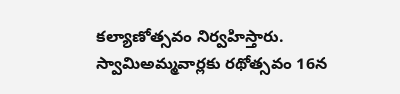కల్యాణోత్సవం నిర్వహిస్తారు. స్వామిఅమ్మవార్లకు రథోత్సవం 16న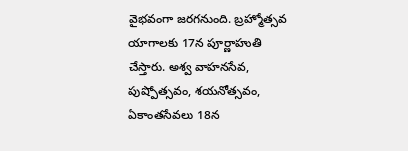వైభవంగా జరగనుంది. బ్రహ్మోత్సవ యాగాలకు 17న పూర్ణాహుతి చేస్తారు. అశ్వ వాహనసేవ, పుష్పోత్సవం, శయనోత్సవం, ఏకాంతసేవలు 18న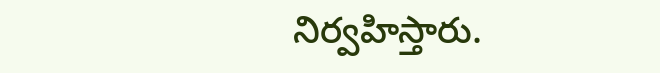నిర్వహిస్తారు.